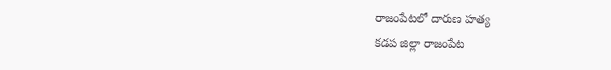రాజంపేటలో దారుణ హత్య
కడప జిల్లా రాజంపేట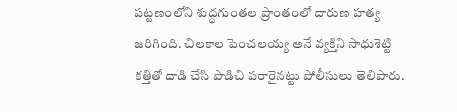పట్టణంలోని శుద్ధగుంతల ప్రాంతంలో దారుణ హత్య జరిగింది. చిలకాల పెంచలయ్య అనే వ్యక్తిని సాధుశెట్టి కత్తితో దాడి చేసి పొడిచి పరారైనట్టు పోలీసులు తెలిపారు.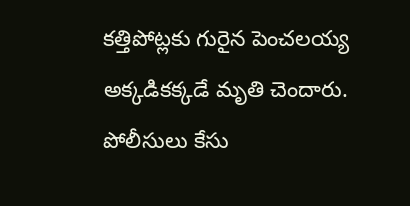కత్తిపోట్లకు గురైన పెంచలయ్య అక్కడికక్కడే మృతి చెందారు. పోలీసులు కేసు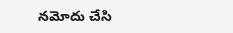నమోదు చేసి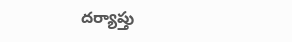దర్యాప్తు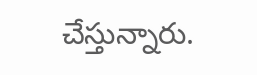చేస్తున్నారు.